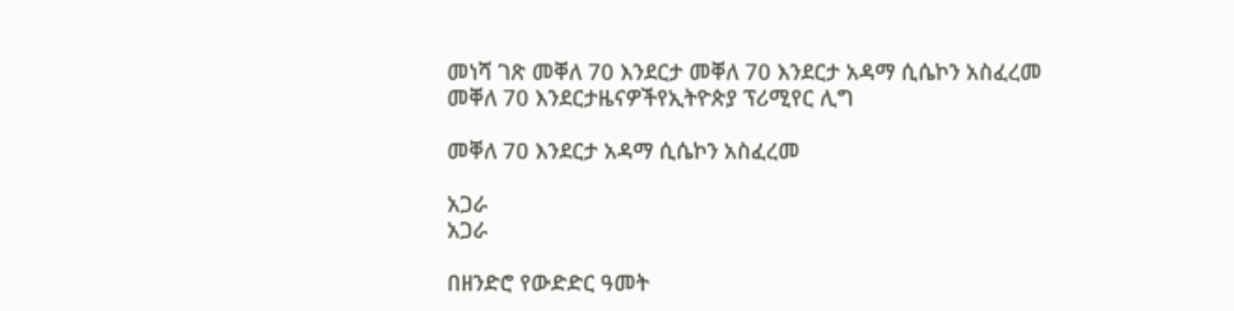መነሻ ገጽ መቐለ 70 እንደርታ መቐለ 70 እንደርታ አዳማ ሲሴኮን አስፈረመ
መቐለ 70 እንደርታዜናዎችየኢትዮጵያ ፕሪሚየር ሊግ

መቐለ 70 እንደርታ አዳማ ሲሴኮን አስፈረመ

አጋራ
አጋራ

በዘንድሮ የውድድር ዓመት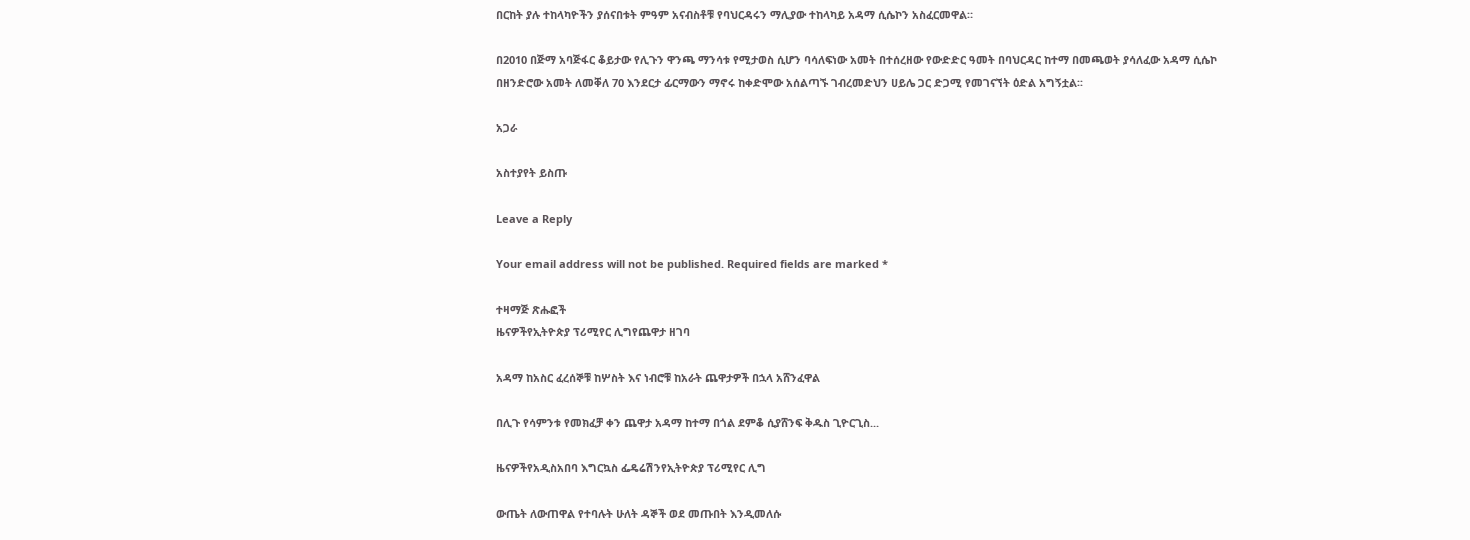በርከት ያሉ ተከላካዮችን ያሰናበቱት ምዓም አናብስቶቹ የባህርዳሩን ማሊያው ተከላካይ አዳማ ሲሴኮን አስፈርመዋል።

በ2010 በጅማ አባጅፋር ቆይታው የሊጉን ዋንጫ ማንሳቱ የሚታወስ ሲሆን ባሳለፍነው አመት በተሰረዘው የውድድር ዓመት በባህርዳር ከተማ በመጫወት ያሳለፈው አዳማ ሲሴኮ በዘንድሮው አመት ለመቐለ 70 እንደርታ ፊርማውን ማኖሩ ከቀድሞው አሰልጣኙ ገብረመድህን ሀይሌ ጋር ድጋሚ የመገናኘት ዕድል አግኝቷል፡፡

አጋራ

አስተያየት ይስጡ

Leave a Reply

Your email address will not be published. Required fields are marked *

ተዛማጅ ጽሑፎች
ዜናዎችየኢትዮጵያ ፕሪሚየር ሊግየጨዋታ ዘገባ

አዳማ ከአስር ፈረሰኞቹ ከሦስት እና ነብሮቹ ከአራት ጨዋታዎች በኋላ አሸንፈዋል

በሊጉ የሳምንቱ የመክፈቻ ቀን ጨዋታ አዳማ ከተማ በጎል ደምቆ ሲያሸንፍ ቅዱስ ጊዮርጊስ...

ዜናዎችየአዲስአበባ እግርኳስ ፌዴሬሽንየኢትዮጵያ ፕሪሚየር ሊግ

ውጤት ለውጠዋል የተባሉት ሁለት ዳኞች ወደ መጡበት እንዲመለሱ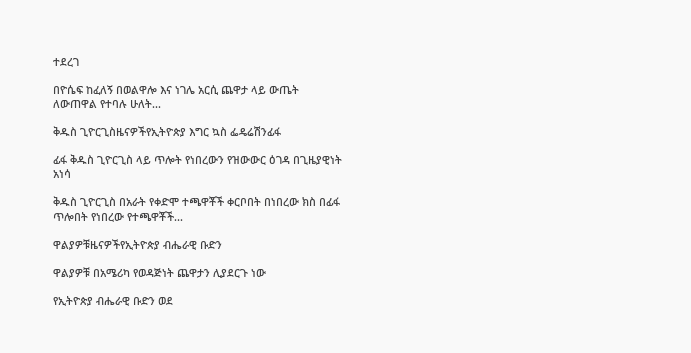ተደረገ

በዮሴፍ ከፈለኝ በወልዋሎ እና ነገሌ አርሲ ጨዋታ ላይ ውጤት ለውጠዋል የተባሉ ሁለት...

ቅዱስ ጊዮርጊስዜናዎችየኢትዮጵያ እግር ኳስ ፌዴሬሽንፊፋ

ፊፋ ቅዱስ ጊዮርጊስ ላይ ጥሎት የነበረውን የዝውውር ዕገዳ በጊዜያዊነት አነሳ

ቅዱስ ጊዮርጊስ በአራት የቀድሞ ተጫዋቾች ቀርቦበት በነበረው ክስ በፊፋ ጥሎበት የነበረው የተጫዋቾች...

ዋልያዎቹዜናዎችየኢትዮጵያ ብሔራዊ ቡድን

ዋልያዎቹ በአሜሪካ የወዳጅነት ጨዋታን ሊያደርጉ ነው

የኢትዮጵያ ብሔራዊ ቡድን ወደ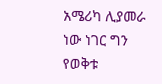አሜሪካ ሊያመራ ነው ነገር ግን የወቅቱ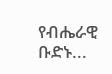የብሔራዊ ቡድኑ...